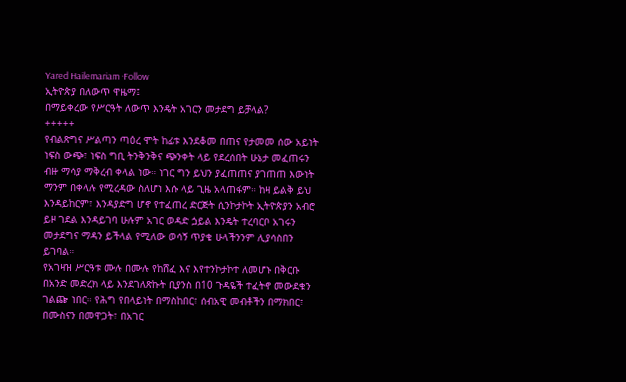Yared Hailemariam ·Follow
ኢትዮጵያ በለውጥ ዋዜማ፤
በማይቀረው የሥርዓት ለውጥ እንዴት አገርን መታደግ ይቻላል?
+++++
የብልጽግና ሥልጣን ጣዕረ ሞት ከፊቱ እንደቆመ በጠና የታመመ ሰው አይነት ነፍስ ውጭ፣ ነፍስ ግቢ ትንቅንቅና ጭንቀት ላይ የደረሰበት ሁኔታ መፈጠሩን ብዙ ማሳያ ማቅረብ ቀላል ነው። ነገር ግን ይህን ያፈጠጠና ያገጠጠ እውነት ማንም በቀላሉ የሚረዳው ስለሆነ እሱ ላይ ጊዜ አላጠፋም። ከዛ ይልቅ ይህ እንዳይከርም፣ እንዳያድግ ሆኖ የተፈጠረ ድርጅት ሲንኮታኮት ኢትዮጵያን አብሮ ይዞ ገደል እንዳይገባ ሁሉም አገር ወዳድ ጏይል እንዴት ተረባርቦ አገሩን መታደግና ማዳን ይችላል የሚለው ወሳኝ ጥያቄ ሁላችንንም ሊያሳስበን ይገባል።
የአገዛዝ ሥርዓቱ ሙሉ በሙሉ የከሸፈ እና እየተንኮታኮተ ለመሆኑ በቅርቡ በአንድ መድረክ ላይ እንደገለጽኩት ቢያንስ በ10 ጉዳዬች ተፈትኖ መውደቁን ገልጬ ነበር። የሕግ የበላይነት በማስከበር፣ ሰብአዊ መብቶችን በማክበር፣ በሙስናን በመዋጋት፣ በአገር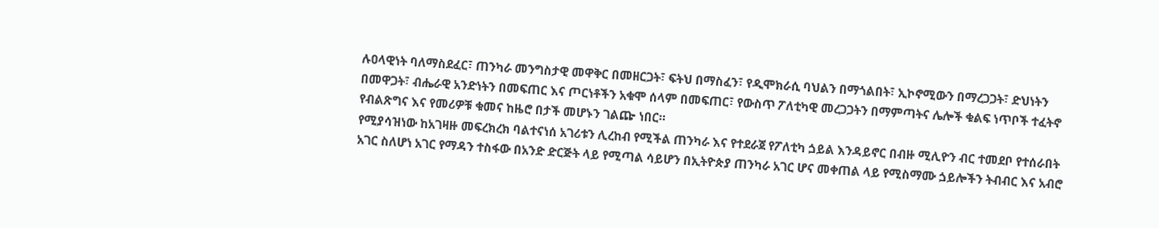ሉዐላዊነት ባለማስደፈር፣ ጠንካራ መንግስታዊ መዋቅር በመዘርጋት፣ ፍትህ በማስፈን፣ የዲሞክራሲ ባህልን በማጎልበት፣ ኢኮኖሚውን በማረጋጋት፣ ድህነትን በመዋጋት፣ ብሔራዊ አንድነትን በመፍጠር እና ጦርነቶችን አቁሞ ሰላም በመፍጠር፣ የውስጥ ፖለቲካዊ መረጋጋትን በማምጣትና ሌሎች ቁልፍ ነጥቦች ተፈትኖ የብልጽግና እና የመሪዎቹ ቁመና ከዜሮ በታች መሆኑን ገልጬ ነበር።
የሚያሳዝነው ከአገዛዙ መፍረክረክ ባልተናነሰ አገሪቱን ሊረከብ የሚችል ጠንካራ እና የተደራጀ የፖለቲካ ጏይል እንዳይኖር በብዙ ሚሊዮን ብር ተመደቦ የተሰራበት አገር ስለሆነ አገር የማዳን ተስፋው በአንድ ድርጅት ላይ የሚጣል ሳይሆን በኢትዮጵያ ጠንካራ አገር ሆና መቀጠል ላይ የሚስማሙ ጏይሎችን ትብብር እና አብሮ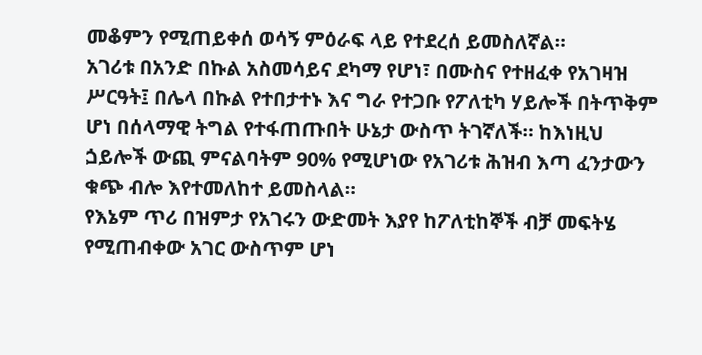መቆምን የሚጠይቀሰ ወሳኝ ምዕራፍ ላይ የተደረሰ ይመስለኛል።
አገሪቱ በአንድ በኩል አስመሳይና ደካማ የሆነ፣ በሙስና የተዘፈቀ የአገዛዝ ሥርዓት፤ በሌላ በኩል የተበታተኑ እና ግራ የተጋቡ የፖለቲካ ሃይሎች በትጥቅም ሆነ በሰላማዊ ትግል የተፋጠጡበት ሁኔታ ውስጥ ትገኛለች። ከእነዚህ ጏይሎች ውጪ ምናልባትም 90% የሚሆነው የአገሪቱ ሕዝብ እጣ ፈንታውን ቁጭ ብሎ እየተመለከተ ይመስላል።
የእኔም ጥሪ በዝምታ የአገሩን ውድመት እያየ ከፖለቲከኞች ብቻ መፍትሄ የሚጠብቀው አገር ውስጥም ሆነ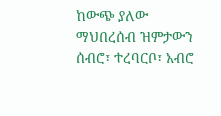ከውጭ ያለው ማህበረሰብ ዝምታውን ሰብሮ፣ ተረባርቦ፣ አብሮ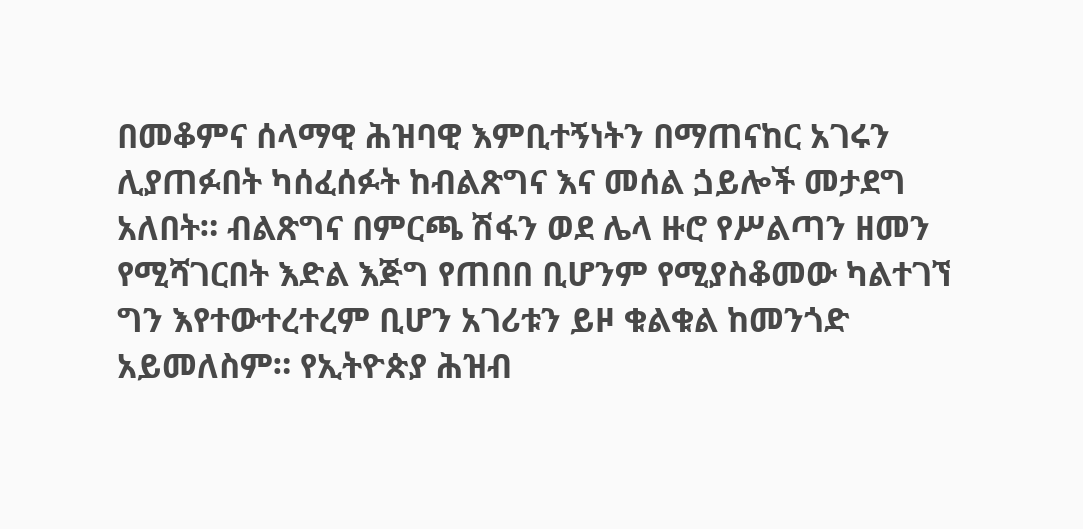በመቆምና ሰላማዊ ሕዝባዊ እምቢተኝነትን በማጠናከር አገሩን ሊያጠፉበት ካሰፈሰፉት ከብልጽግና እና መሰል ጏይሎች መታደግ አለበት። ብልጽግና በምርጫ ሽፋን ወደ ሌላ ዙሮ የሥልጣን ዘመን የሚሻገርበት እድል እጅግ የጠበበ ቢሆንም የሚያስቆመው ካልተገኘ ግን እየተውተረተረም ቢሆን አገሪቱን ይዞ ቁልቁል ከመንጎድ አይመለስም። የኢትዮጵያ ሕዝብ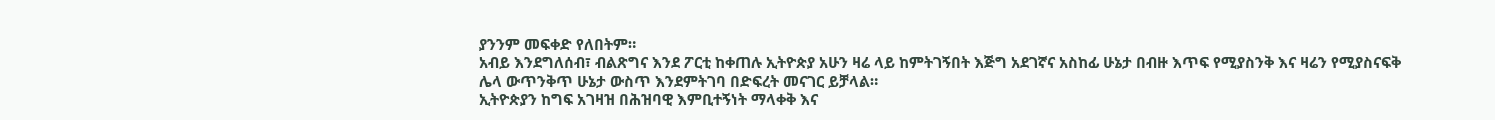ያንንም መፍቀድ የለበትም።
አብይ እንደግለሰብ፣ ብልጽግና እንደ ፖርቲ ከቀጠሉ ኢትዮጵያ አሁን ዛሬ ላይ ከምትገኝበት እጅግ አደገኛና አስከፊ ሁኔታ በብዙ እጥፍ የሚያስንቅ እና ዛሬን የሚያስናፍቅ ሌላ ውጥንቅጥ ሁኔታ ውስጥ እንደምትገባ በድፍረት መናገር ይቻላል።
ኢትዮጵያን ከግፍ አገዛዝ በሕዝባዊ እምቢተኝነት ማላቀቅ እና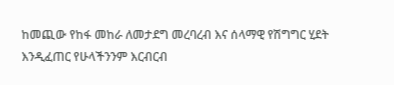ከመጪው የከፋ መከራ ለመታደግ መረባረብ እና ሰላማዊ የሽግግር ሂደት እንዲፈጠር የሁላችንንም እርብርብ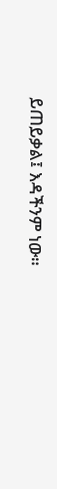ይጠይቃል፤ እዳችንም ነው።